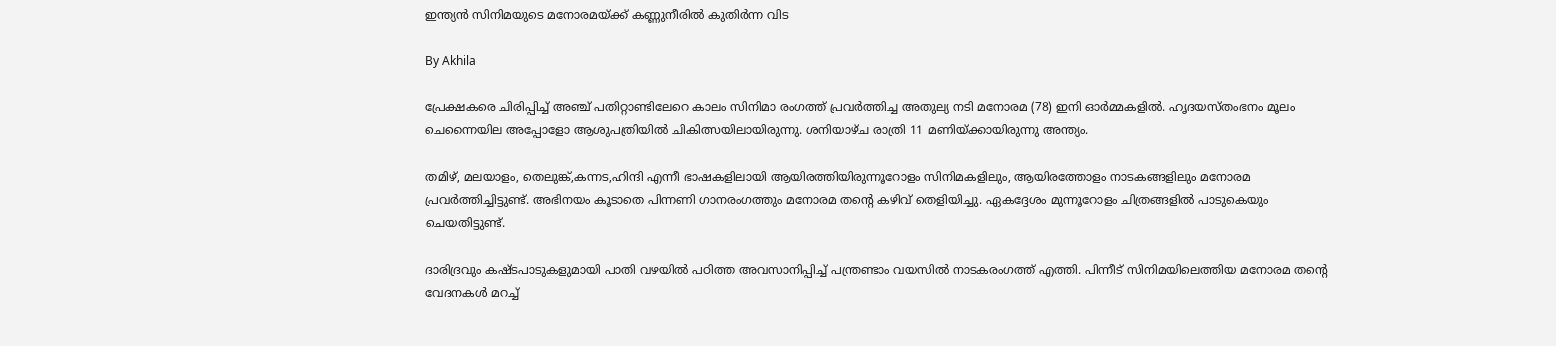ഇന്ത്യന്‍ സിനിമയുടെ മനോരമയ്ക്ക് കണ്ണുനീരില്‍ കുതിര്‍ന്ന വിട

By Akhila

പ്രേക്ഷകരെ ചിരിപ്പിച്ച് അഞ്ച് പതിറ്റാണ്ടിലേറെ കാലം സിനിമാ രംഗത്ത് പ്രവര്‍ത്തിച്ച അതുല്യ നടി മനോരമ (78) ഇനി ഓര്‍മ്മകളില്‍. ഹൃദയസ്തംഭനം മൂലം ചെന്നൈയില അപ്പോളോ ആശുപത്രിയില്‍ ചികിത്സയിലായിരുന്നു. ശനിയാഴ്ച രാത്രി 11 മണിയ്ക്കായിരുന്നു അന്ത്യം.

തമിഴ്, മലയാളം, തെലുങ്ക്,കന്നട,ഹിന്ദി എന്നീ ഭാഷകളിലായി ആയിരത്തിയിരുന്നൂറോളം സിനിമകളിലും, ആയിരത്തോളം നാടകങ്ങളിലും മനോരമ പ്രവര്‍ത്തിച്ചിട്ടുണ്ട്. അഭിനയം കൂടാതെ പിന്നണി ഗാനരംഗത്തും മനോരമ തന്റെ കഴിവ് തെളിയിച്ചു. ഏകദ്ദേശം മുന്നൂറോളം ചിത്രങ്ങളില്‍ പാടുകെയും ചെയതിട്ടുണ്ട്.

ദാരിദ്രവും കഷ്ടപാടുകളുമായി പാതി വഴയില്‍ പഠിത്ത അവസാനിപ്പിച്ച് പന്ത്രണ്ടാം വയസില്‍ നാടകരംഗത്ത് എത്തി. പിന്നീട് സിനിമയിലെത്തിയ മനോരമ തന്റെ വേദനകള്‍ മറച്ച്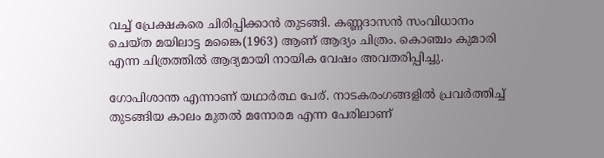വച്ച് പ്രേക്ഷകരെ ചിരിപ്പിക്കാന്‍ തുടങ്ങി. കണ്ണദാസന്‍ സംവിധാനം ചെയ്ത മയിലാട്ട മങ്കൈ(1963) ആണ് ആദ്യം ചിത്രം. കൊഞ്ചം കുമാരി എന്ന ചിത്രത്തില്‍ ആദ്യമായി നായിക വേഷം അവതരിപ്പിച്ചു.

ഗോപിശാന്ത എന്നാണ് യഥാര്‍ത്ഥ പേര്. നാടകരംഗങ്ങളില്‍ പ്രവര്‍ത്തിച്ച് തുടങ്ങിയ കാലം മുതല്‍ മനോരമ എന്ന പേരിലാണ്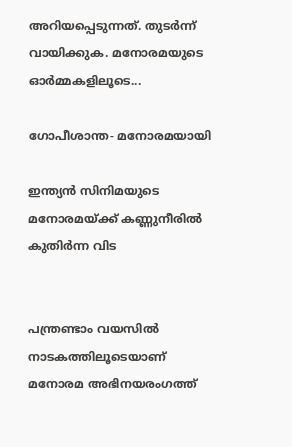അറിയപ്പെടുന്നത്. തുടര്‍ന്ന് വായിക്കുക. മനോരമയുടെ ഓര്‍മ്മകളിലൂടെ...

ഗോപീശാന്ത- മനോരമയായി

ഇന്ത്യന്‍ സിനിമയുടെ മനോരമയ്ക്ക് കണ്ണുനീരില്‍ കുതിര്‍ന്ന വിട


പന്ത്രണ്ടാം വയസില്‍ നാടകത്തിലൂടെയാണ് മനോരമ അഭിനയരംഗത്ത്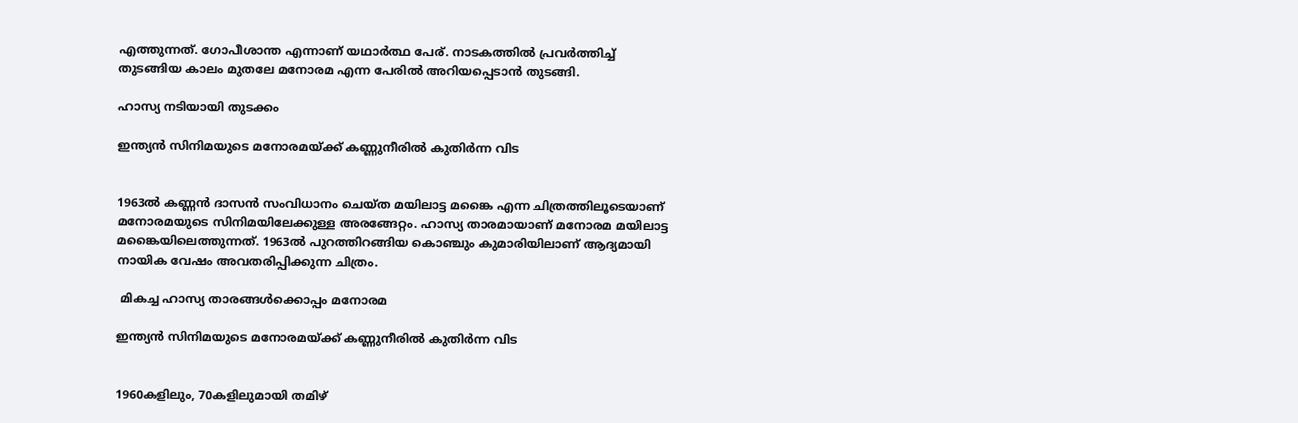എത്തുന്നത്. ഗോപീശാന്ത എന്നാണ് യഥാര്‍ത്ഥ പേര്. നാടകത്തില്‍ പ്രവര്‍ത്തിച്ച് തുടങ്ങിയ കാലം മുതലേ മനോരമ എന്ന പേരില്‍ അറിയപ്പെടാന്‍ തുടങ്ങി.

ഹാസ്യ നടിയായി തുടക്കം

ഇന്ത്യന്‍ സിനിമയുടെ മനോരമയ്ക്ക് കണ്ണുനീരില്‍ കുതിര്‍ന്ന വിട


1963ല്‍ കണ്ണന്‍ ദാസന്‍ സംവിധാനം ചെയ്ത മയിലാട്ട മങ്കൈ എന്ന ചിത്രത്തിലൂടെയാണ് മനോരമയുടെ സിനിമയിലേക്കുള്ള അരങ്ങേറ്റം. ഹാസ്യ താരമായാണ് മനോരമ മയിലാട്ട മങ്കൈയിലെത്തുന്നത്. 1963ല്‍ പുറത്തിറങ്ങിയ കൊഞ്ചും കുമാരിയിലാണ് ആദ്യമായി നായിക വേഷം അവതരിപ്പിക്കുന്ന ചിത്രം.

 മികച്ച ഹാസ്യ താരങ്ങള്‍ക്കൊപ്പം മനോരമ

ഇന്ത്യന്‍ സിനിമയുടെ മനോരമയ്ക്ക് കണ്ണുനീരില്‍ കുതിര്‍ന്ന വിട


1960കളിലും, 70കളിലുമായി തമിഴ്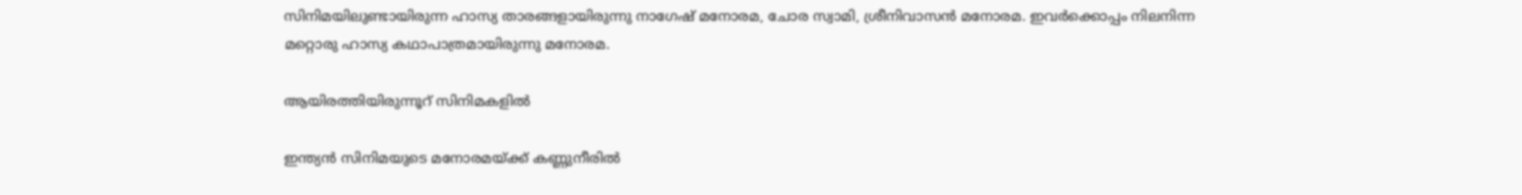സിനിമയിലുണ്ടായിരുന്ന ഹാസ്യ താരങ്ങളായിരുന്നു നാഗേഷ് മനോരമ, ചോര സ്വാമി, ശ്രീനിവാസന്‍ മനോരമ. ഇവര്‍ക്കൊപ്പം നിലനിന്ന മറ്റൊരു ഹാസ്യ കഥാപാത്രമായിരുന്നു മനോരമ.

ആയിരത്തിയിരുന്നൂറ് സിനിമകളില്‍

ഇന്ത്യന്‍ സിനിമയുടെ മനോരമയ്ക്ക് കണ്ണുനീരില്‍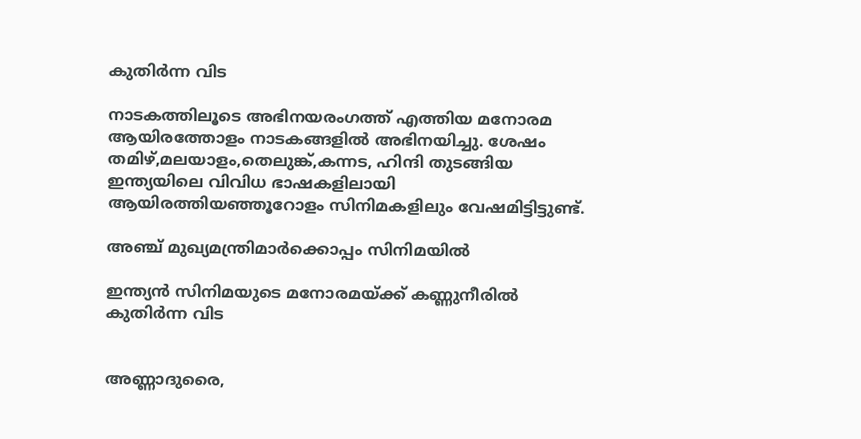കുതിര്‍ന്ന വിട

നാടകത്തിലൂടെ അഭിനയരംഗത്ത് എത്തിയ മനോരമ ആയിരത്തോളം നാടകങ്ങളില്‍ അഭിനയിച്ചു. ശേഷം തമിഴ്,മലയാളം,തെലുങ്ക്,കന്നട, ഹിന്ദി തുടങ്ങിയ ഇന്ത്യയിലെ വിവിധ ഭാഷകളിലായി ആയിരത്തിയഞ്ഞൂറോളം സിനിമകളിലും വേഷമിട്ടിട്ടുണ്ട്.

അഞ്ച് മുഖ്യമന്ത്രിമാര്‍ക്കൊപ്പം സിനിമയില്‍

ഇന്ത്യന്‍ സിനിമയുടെ മനോരമയ്ക്ക് കണ്ണുനീരില്‍ കുതിര്‍ന്ന വിട


അണ്ണാദുരൈ,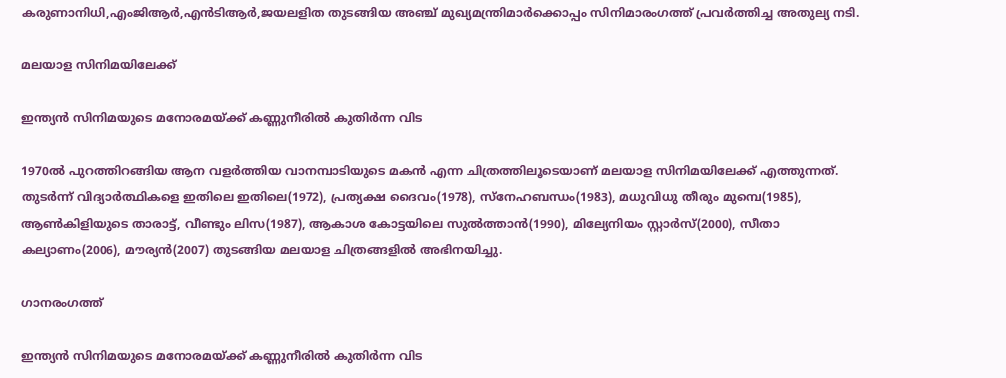കരുണാനിധി,എംജിആര്‍,എന്‍ടിആര്‍,ജയലളിത തുടങ്ങിയ അഞ്ച് മുഖ്യമന്ത്രിമാര്‍ക്കൊപ്പം സിനിമാരംഗത്ത് പ്രവര്‍ത്തിച്ച അതുല്യ നടി.

മലയാള സിനിമയിലേക്ക്

ഇന്ത്യന്‍ സിനിമയുടെ മനോരമയ്ക്ക് കണ്ണുനീരില്‍ കുതിര്‍ന്ന വിട

1970ല്‍ പുറത്തിറങ്ങിയ ആന വളര്‍ത്തിയ വാനമ്പാടിയുടെ മകന്‍ എന്ന ചിത്രത്തിലൂടെയാണ് മലയാള സിനിമയിലേക്ക് എത്തുന്നത്. തുടര്‍ന്ന് വിദ്യാര്‍ത്ഥികളെ ഇതിലെ ഇതിലെ(1972), പ്രത്യക്ഷ ദൈവം(1978), സ്‌നേഹബന്ധം(1983), മധുവിധു തീരും മുമ്പെ(1985), ആണ്‍കിളിയുടെ താരാട്ട്, വീണ്ടും ലിസ(1987), ആകാശ കോട്ടയിലെ സുല്‍ത്താന്‍(1990), മില്യേനിയം സ്റ്റാര്‍സ്(2000), സീതാ കല്യാണം(2006), മൗര്യന്‍(2007) തുടങ്ങിയ മലയാള ചിത്രങ്ങളില്‍ അഭിനയിച്ചു.

ഗാനരംഗത്ത്

ഇന്ത്യന്‍ സിനിമയുടെ മനോരമയ്ക്ക് കണ്ണുനീരില്‍ കുതിര്‍ന്ന വിട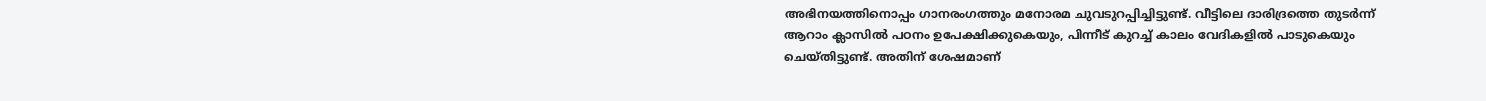അഭിനയത്തിനൊപ്പം ഗാനരംഗത്തും മനോരമ ചുവടുറപ്പിച്ചിട്ടുണ്ട്. വീട്ടിലെ ദാരിദ്രത്തെ തുടര്‍ന്ന് ആറാം ക്ലാസില്‍ പഠനം ഉപേക്ഷിക്കുകെയും, പിന്നീട് കുറച്ച് കാലം വേദികളില്‍ പാടുകെയും ചെയ്തിട്ടുണ്ട്. അതിന് ശേഷമാണ്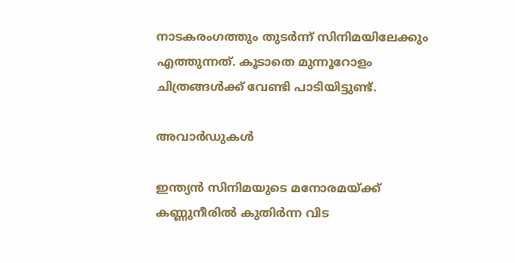നാടകരംഗത്തും തുടര്‍ന്ന് സിനിമയിലേക്കും എത്തുന്നത്. കൂടാതെ മുന്നൂറോളം ചിത്രങ്ങള്‍ക്ക് വേണ്ടി പാടിയിട്ടുണ്ട്.

അവാര്‍ഡുകള്‍

ഇന്ത്യന്‍ സിനിമയുടെ മനോരമയ്ക്ക് കണ്ണുനീരില്‍ കുതിര്‍ന്ന വിട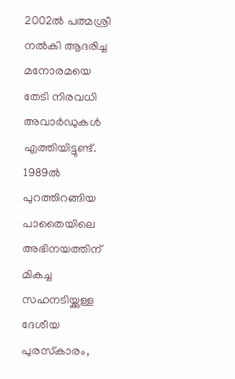2002ല്‍ പത്മശ്രീ നല്‍കി ആദരിച്ച മനോരമയെ തേടി നിരവധി അവാര്‍ഡുകള്‍ എത്തിയിട്ടുണ്ട്. 1989ല്‍ പുറത്തിറങ്ങിയ പാതൈയിലെ അഭിനയത്തിന് മികച്ച സഹനടിയ്ക്കുള്ള ദേശീയ പുരസ്‌കാരം,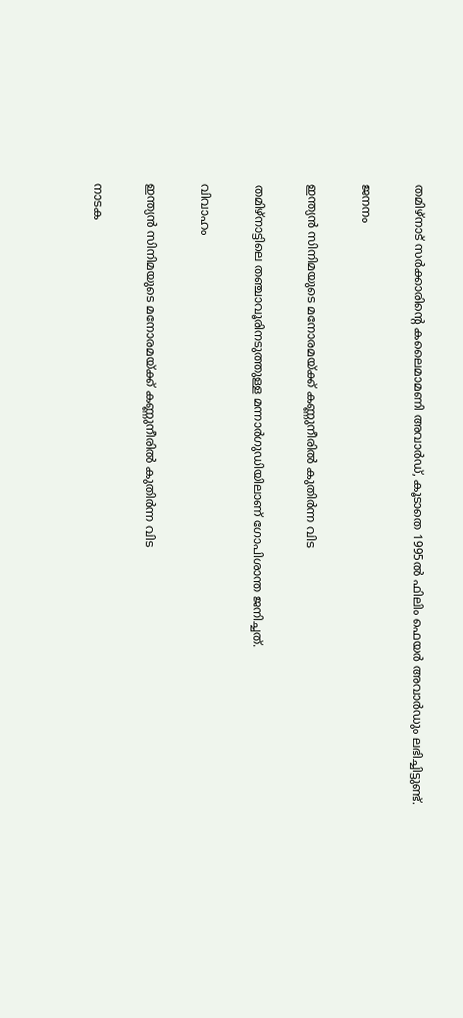തമിഴ്‌നാട് സര്‍ക്കാരിന്റെ കലൈമാമണി അവാര്‍ഡ്, കൂടാതെ 1995ല്‍ ഫിലിം ഫെയര്‍ അവാര്‍ഡും ലഭിച്ചിട്ടുണ്ട്.

ജനനം

ഇന്ത്യന്‍ സിനിമയുടെ മനോരമയ്ക്ക് കണ്ണുനീരില്‍ കുതിര്‍ന്ന വിട

തമിഴ്‌നാട്ടിലെ തഞ്ചാവൂരിനടുത്തുള്ള മന്നാര്‍ഗുഡിയിലാണ് ഗോപിശാന്ത ജനിച്ചത്.

വിവാഹം

ഇന്ത്യന്‍ സിനിമയുടെ മനോരമയ്ക്ക് കണ്ണുനീരില്‍ കുതിര്‍ന്ന വിട

നാടക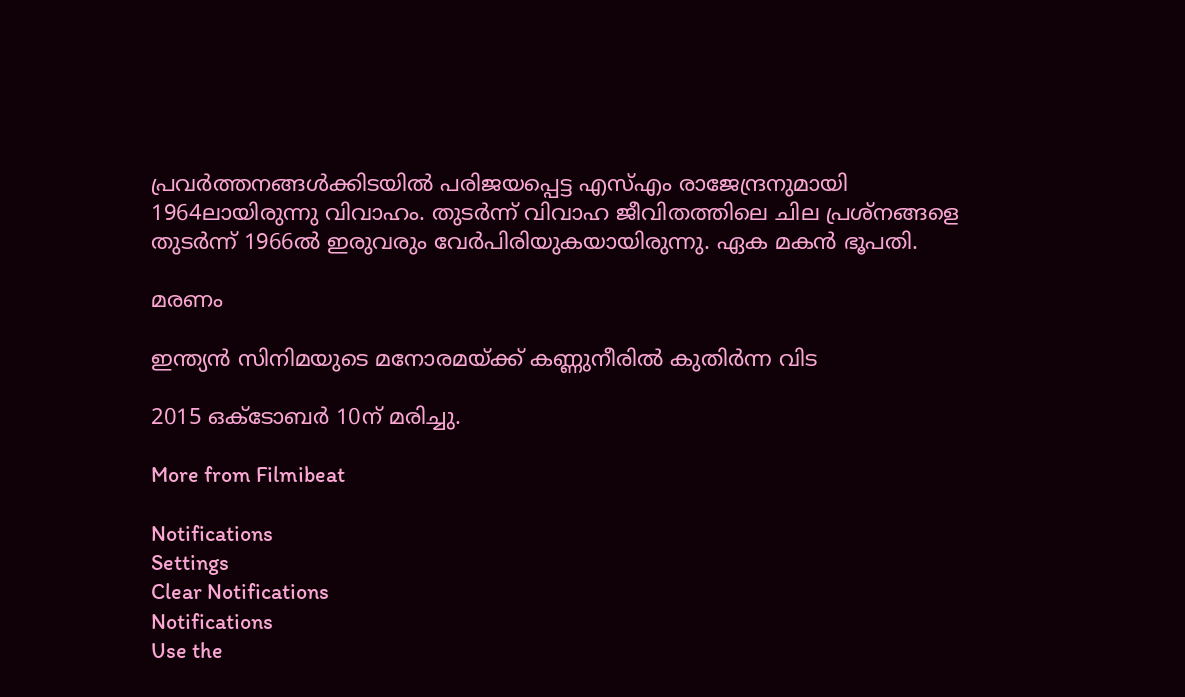പ്രവര്‍ത്തനങ്ങള്‍ക്കിടയില്‍ പരിജയപ്പെട്ട എസ്എം രാജേന്ദ്രനുമായി 1964ലായിരുന്നു വിവാഹം. തുടര്‍ന്ന് വിവാഹ ജീവിതത്തിലെ ചില പ്രശ്‌നങ്ങളെ തുടര്‍ന്ന് 1966ല്‍ ഇരുവരും വേര്‍പിരിയുകയായിരുന്നു. ഏക മകന്‍ ഭൂപതി.

മരണം

ഇന്ത്യന്‍ സിനിമയുടെ മനോരമയ്ക്ക് കണ്ണുനീരില്‍ കുതിര്‍ന്ന വിട

2015 ഒക്ടോബര്‍ 10ന് മരിച്ചു.

More from Filmibeat

Notifications
Settings
Clear Notifications
Notifications
Use the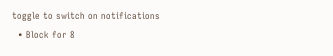toggle to switch on notifications
  • Block for 8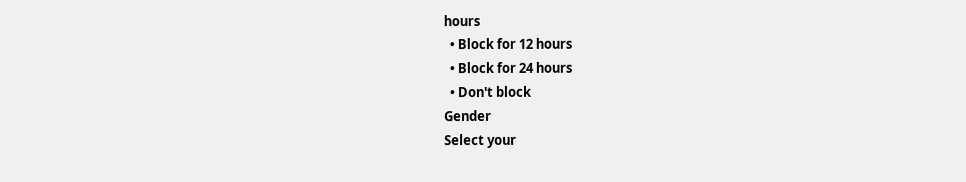hours
  • Block for 12 hours
  • Block for 24 hours
  • Don't block
Gender
Select your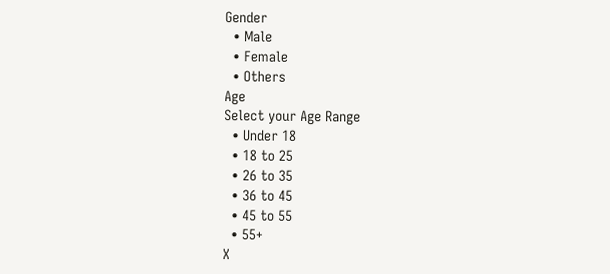Gender
  • Male
  • Female
  • Others
Age
Select your Age Range
  • Under 18
  • 18 to 25
  • 26 to 35
  • 36 to 45
  • 45 to 55
  • 55+
X